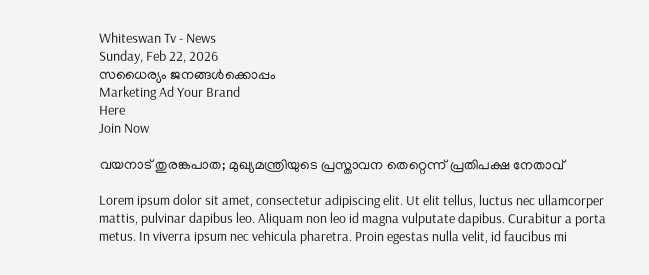Whiteswan Tv - News
Sunday, Feb 22, 2026
സധൈര്യം ജനങ്ങൾക്കൊപ്പം
Marketing Ad Your Brand
Here
Join Now

വയനാട് തുരങ്കപാത; മുഖ്യമന്ത്രിയുടെ പ്രസ്താവന തെറ്റെന്ന് പ്രതിപക്ഷ നേതാവ്

Lorem ipsum dolor sit amet, consectetur adipiscing elit. Ut elit tellus, luctus nec ullamcorper mattis, pulvinar dapibus leo. Aliquam non leo id magna vulputate dapibus. Curabitur a porta metus. In viverra ipsum nec vehicula pharetra. Proin egestas nulla velit, id faucibus mi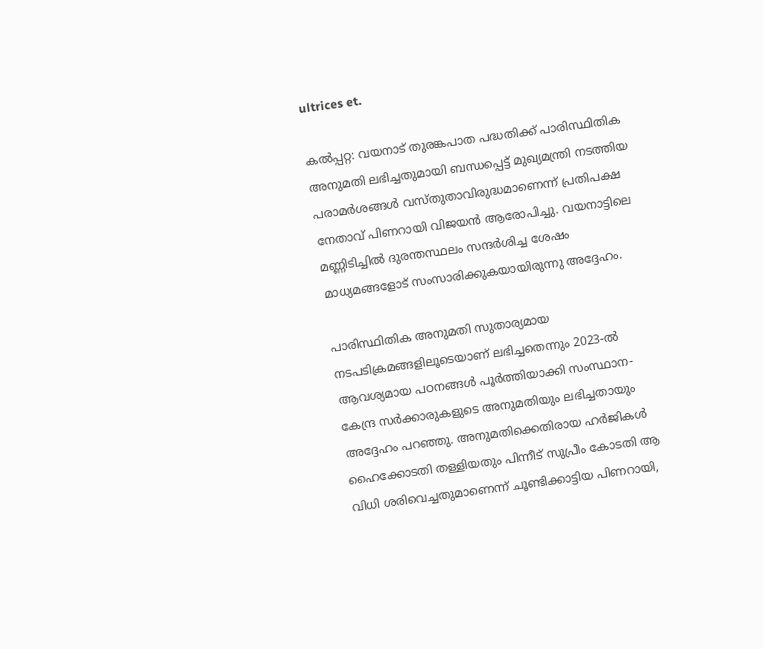ultrices et.

കൽപ്പറ്റ: വയനാട് തുരങ്കപാത പദ്ധതിക്ക് പാരിസ്ഥിതിക അനുമതി ലഭിച്ചതുമായി ബന്ധപ്പെട്ട് മുഖ്യമന്ത്രി നടത്തിയ പരാമർശങ്ങൾ വസ്തുതാവിരുദ്ധമാണെന്ന് പ്രതിപക്ഷ നേതാവ് പിണറായി വിജയൻ ആരോപിച്ചു. വയനാട്ടിലെ മണ്ണിടിച്ചിൽ ദുരന്തസ്ഥലം സന്ദർശിച്ച ശേഷം മാധ്യമങ്ങളോട് സംസാരിക്കുകയായിരുന്നു അദ്ദേഹം.

പാരിസ്ഥിതിക അനുമതി സുതാര്യമായ നടപടിക്രമങ്ങളിലൂടെയാണ് ലഭിച്ചതെന്നും 2023-ൽ ആവശ്യമായ പഠനങ്ങൾ പൂർത്തിയാക്കി സംസ്ഥാന-കേന്ദ്ര സർക്കാരുകളുടെ അനുമതിയും ലഭിച്ചതായും അദ്ദേഹം പറഞ്ഞു. അനുമതിക്കെതിരായ ഹർജികൾ ഹൈക്കോടതി തള്ളിയതും പിന്നീട് സുപ്രീം കോടതി ആ വിധി ശരിവെച്ചതുമാണെന്ന് ചൂണ്ടിക്കാട്ടിയ പിണറായി,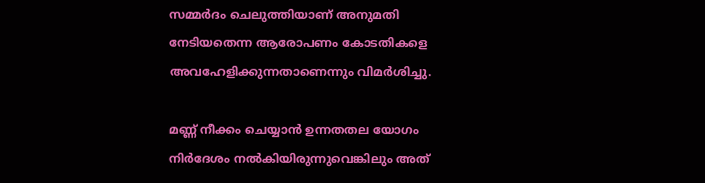സമ്മർദം ചെലുത്തിയാണ് അനുമതി നേടിയതെന്ന ആരോപണം കോടതികളെ അവഹേളിക്കുന്നതാണെന്നും വിമർശിച്ചു.

മണ്ണ് നീക്കം ചെയ്യാൻ ഉന്നതതല യോഗം നിർദേശം നൽകിയിരുന്നുവെങ്കിലും അത്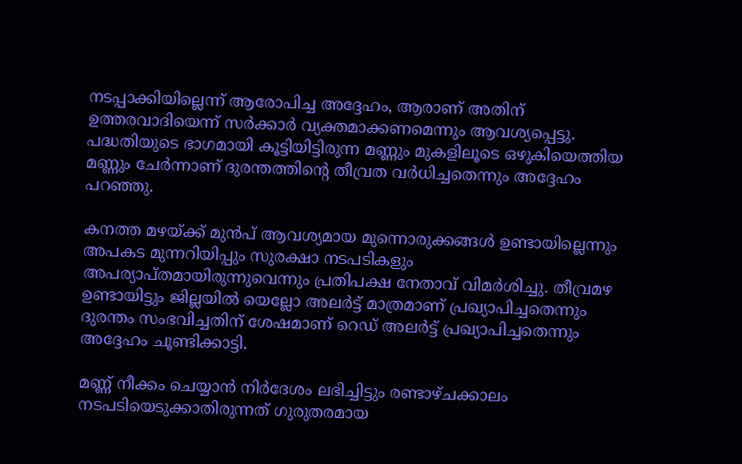നടപ്പാക്കിയില്ലെന്ന് ആരോപിച്ച അദ്ദേഹം, ആരാണ് അതിന് ഉത്തരവാദിയെന്ന് സർക്കാർ വ്യക്തമാക്കണമെന്നും ആവശ്യപ്പെട്ടു. പദ്ധതിയുടെ ഭാഗമായി കൂട്ടിയിട്ടിരുന്ന മണ്ണും മുകളിലൂടെ ഒഴുകിയെത്തിയ മണ്ണും ചേർന്നാണ് ദുരന്തത്തിന്റെ തീവ്രത വർധിച്ചതെന്നും അദ്ദേഹം പറഞ്ഞു.

കനത്ത മഴയ്ക്ക് മുൻപ് ആവശ്യമായ മുന്നൊരുക്കങ്ങൾ ഉണ്ടായില്ലെന്നും അപകട മുന്നറിയിപ്പും സുരക്ഷാ നടപടികളും അപര്യാപ്തമായിരുന്നുവെന്നും പ്രതിപക്ഷ നേതാവ് വിമർശിച്ചു. തീവ്രമഴ ഉണ്ടായിട്ടും ജില്ലയിൽ യെല്ലോ അലർട്ട് മാത്രമാണ് പ്രഖ്യാപിച്ചതെന്നും ദുരന്തം സംഭവിച്ചതിന് ശേഷമാണ് റെഡ് അലർട്ട് പ്രഖ്യാപിച്ചതെന്നും അദ്ദേഹം ചൂണ്ടിക്കാട്ടി.

മണ്ണ് നീക്കം ചെയ്യാൻ നിർദേശം ലഭിച്ചിട്ടും രണ്ടാഴ്ചക്കാലം നടപടിയെടുക്കാതിരുന്നത് ഗുരുതരമായ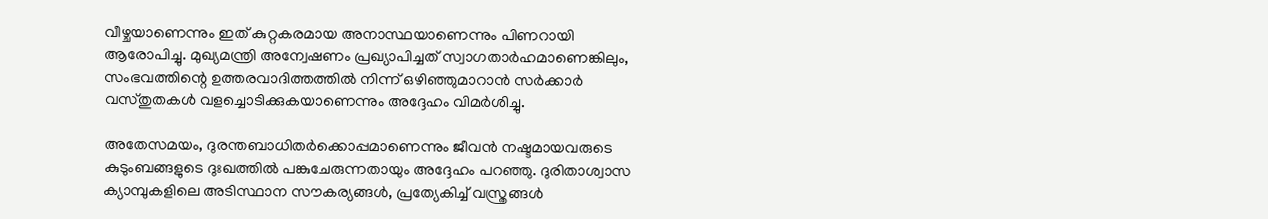വീഴ്ചയാണെന്നും ഇത് കുറ്റകരമായ അനാസ്ഥയാണെന്നും പിണറായി ആരോപിച്ചു. മുഖ്യമന്ത്രി അന്വേഷണം പ്രഖ്യാപിച്ചത് സ്വാഗതാർഹമാണെങ്കിലും, സംഭവത്തിന്റെ ഉത്തരവാദിത്തത്തിൽ നിന്ന് ഒഴിഞ്ഞുമാറാൻ സർക്കാർ വസ്തുതകൾ വളച്ചൊടിക്കുകയാണെന്നും അദ്ദേഹം വിമർശിച്ചു.

അതേസമയം, ദുരന്തബാധിതർക്കൊപ്പമാണെന്നും ജീവൻ നഷ്ടമായവരുടെ കുടുംബങ്ങളുടെ ദുഃഖത്തിൽ പങ്കുചേരുന്നതായും അദ്ദേഹം പറഞ്ഞു. ദുരിതാശ്വാസ ക്യാമ്പുകളിലെ അടിസ്ഥാന സൗകര്യങ്ങൾ, പ്രത്യേകിച്ച് വസ്ത്രങ്ങൾ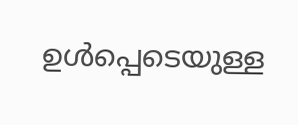ഉൾപ്പെടെയുള്ള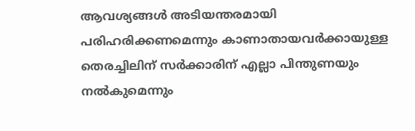ആവശ്യങ്ങൾ അടിയന്തരമായി പരിഹരിക്കണമെന്നും കാണാതായവർക്കായുള്ള തെരച്ചിലിന് സർക്കാരിന് എല്ലാ പിന്തുണയും നൽകുമെന്നും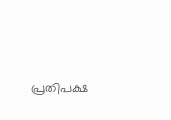പ്രതിപക്ഷ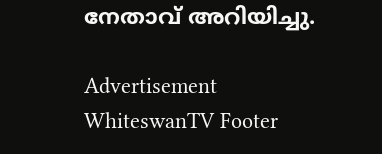നേതാവ് അറിയിച്ചു.

Advertisement
WhiteswanTV Footer